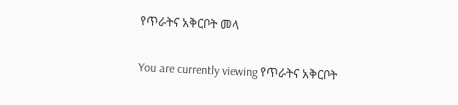የጥራትና አቅርቦት መላ

You are currently viewing የጥራትና አቅርቦት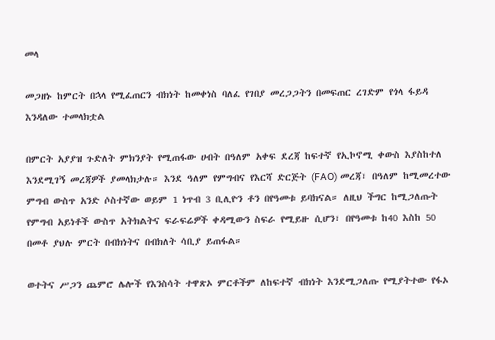መላ

መጋዘኑ ከምርት በኋላ የሚፈጠርን ብክነት ከመቀነስ ባለፈ የገበያ መረጋጋትን በመፍጠር ረገድም የጎላ ፋይዳ እንዳለው ተመላክቷል

በምርት አያያዝ ጉድለት ምክንያት የሚጠፋው ሀብት በዓለም አቀፍ ደረጃ ከፍተኛ የኢኮኖሚ ቀውስ እያስከተለ እንደሚገኝ መረጃዎች ያመላክታሉ። እንደ ዓለም የምግብና የእርሻ ድርጅት (FAO) መረጃ፣ በዓለም ከሚመረተው ምግብ ውስጥ አንድ ሶስተኛው ወይም 1 ነጥብ 3 ቢሊዮን ቶን በየዓመቱ ይባክናል። ለዚህ ችግር ከሚጋለጡት የምግብ አይነቶች ውስጥ አትክልትና ፍራፍሬዎች ቀዳሚውን ስፍራ የሚይዙ ሲሆን፣ በየዓመቱ ከ40 እስከ 50 በመቶ ያህሉ ምርት በብክነትና በብክለት ሳቢያ ይጠፋል።

ወተትና ሥጋን ጨምሮ ሌሎች የእንስሳት ተዋጽኦ ምርቶችም ለከፍተኛ ብክነት እንደሚጋለጡ የሚያትተው የፋኦ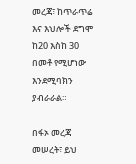መረጃ፣ ከጥራጥሬ እና እህሎች ደግሞ ከ20 እስከ 30 በመቶ የሚሆነው እንደሚባክን ያብራራል።

በፋኦ መረጃ መሠረት፣ ይህ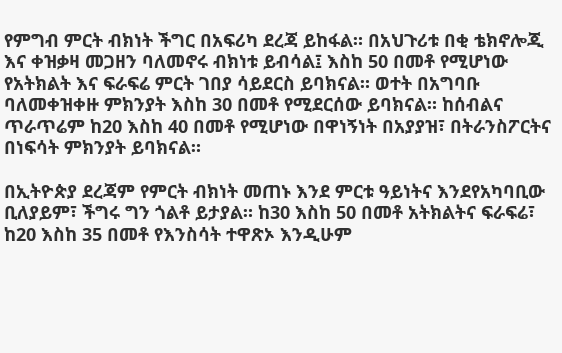የምግብ ምርት ብክነት ችግር በአፍሪካ ደረጃ ይከፋል። በአህጉሪቱ በቂ ቴክኖሎጂ እና ቀዝቃዛ መጋዘን ባለመኖሩ ብክነቱ ይብሳል፤ እስከ 50 በመቶ የሚሆነው የአትክልት እና ፍራፍሬ ምርት ገበያ ሳይደርስ ይባክናል። ወተት በአግባቡ ባለመቀዝቀዙ ምክንያት እስከ 30 በመቶ የሚደርሰው ይባክናል። ከሰብልና ጥራጥሬም ከ20 እስከ 40 በመቶ የሚሆነው በዋነኝነት በአያያዝ፣ በትራንስፖርትና በነፍሳት ምክንያት ይባክናል።

በኢትዮጵያ ደረጃም የምርት ብክነት መጠኑ እንደ ምርቱ ዓይነትና እንደየአካባቢው ቢለያይም፣ ችግሩ ግን ጎልቶ ይታያል። ከ30 እስከ 50 በመቶ አትክልትና ፍራፍሬ፣ ከ20 እስከ 35 በመቶ የእንስሳት ተዋጽኦ እንዲሁም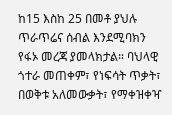ከ15 እስከ 25 በመቶ ያህሉ ጥራጥሬና ሰብል እንደሚባክን የፋኦ መረጃ ያመላክታል። ባህላዊ ጎተራ መጠቀም፣ የነፍሳት ጥቃት፣ በወቅቱ አለመውቃት፣ የማቀዝቀዣ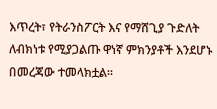እጥረት፣ የትራንስፖርት እና የማሸጊያ ጉድለት ለብክነቱ የሚያጋልጡ ዋነኛ ምክንያቶች እንደሆኑ በመረጃው ተመላክቷል።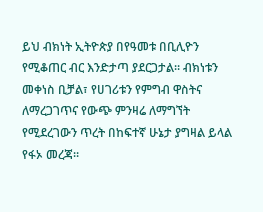ይህ ብክነት ኢትዮጵያ በየዓመቱ በቢሊዮን የሚቆጠር ብር እንድታጣ ያደርጋታል። ብክነቱን መቀነስ ቢቻል፣ የሀገሪቱን የምግብ ዋስትና ለማረጋገጥና የውጭ ምንዛሬ ለማግኘት የሚደረገውን ጥረት በከፍተኛ ሁኔታ ያግዛል ይላል የፋኦ መረጃ።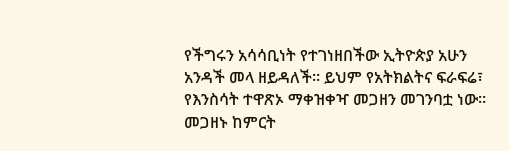የችግሩን አሳሳቢነት የተገነዘበችው ኢትዮጵያ አሁን አንዳች መላ ዘይዳለች። ይህም የአትክልትና ፍራፍሬ፣ የእንስሳት ተዋጽኦ ማቀዝቀዣ መጋዘን መገንባቷ ነው። መጋዘኑ ከምርት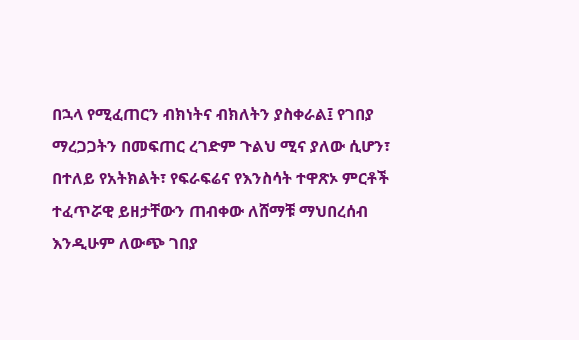በኋላ የሚፈጠርን ብክነትና ብክለትን ያስቀራል፤ የገበያ ማረጋጋትን በመፍጠር ረገድም ጉልህ ሚና ያለው ሲሆን፣ በተለይ የአትክልት፣ የፍራፍሬና የእንስሳት ተዋጽኦ ምርቶች ተፈጥሯዊ ይዘታቸውን ጠብቀው ለሸማቹ ማህበረሰብ እንዲሁም ለውጭ ገበያ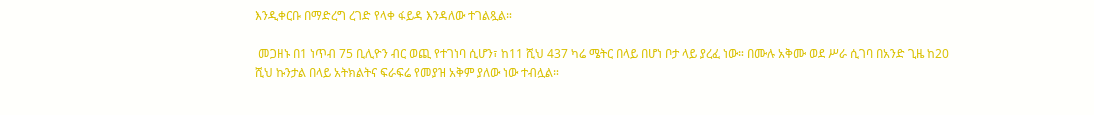እንዲቀርቡ በማድረግ ረገድ የላቀ ፋይዳ እንዳለው ተገልጿል።

 መጋዘኑ በ1 ነጥብ 75 ቢሊዮን ብር ወጪ የተገነባ ሲሆን፣ ከ11 ሺህ 437 ካሬ ሜትር በላይ በሆነ ቦታ ላይ ያረፈ ነው። በሙሉ አቅሙ ወደ ሥራ ሲገባ በአንድ ጊዜ ከ20 ሺህ ኩንታል በላይ አትክልትና ፍራፍሬ የመያዝ አቅም ያለው ነው ተብሏል።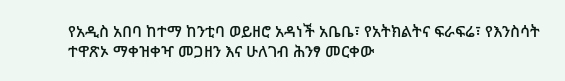የአዲስ አበባ ከተማ ከንቲባ ወይዘሮ አዳነች አቤቤ፣ የአትክልትና ፍራፍሬ፣ የእንስሳት ተዋጽኦ ማቀዝቀዣ መጋዘን እና ሁለገብ ሕንፃ መርቀው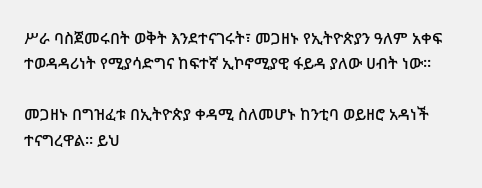ሥራ ባስጀመሩበት ወቅት እንደተናገሩት፣ መጋዘኑ የኢትዮጵያን ዓለም አቀፍ ተወዳዳሪነት የሚያሳድግና ከፍተኛ ኢኮኖሚያዊ ፋይዳ ያለው ሀብት ነው።

መጋዘኑ በግዝፈቱ በኢትዮጵያ ቀዳሚ ስለመሆኑ ከንቲባ ወይዘሮ አዳነች ተናግረዋል። ይህ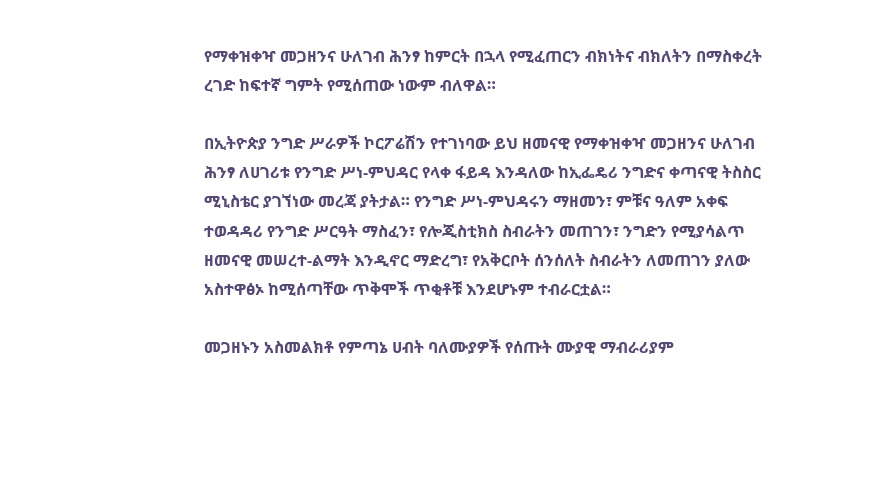የማቀዝቀዣ መጋዘንና ሁለገብ ሕንፃ ከምርት በኋላ የሚፈጠርን ብክነትና ብክለትን በማስቀረት ረገድ ከፍተኛ ግምት የሚሰጠው ነውም ብለዋል።

በኢትዮጵያ ንግድ ሥራዎች ኮርፖሬሽን የተገነባው ይህ ዘመናዊ የማቀዝቀዣ መጋዘንና ሁለገብ ሕንፃ ለሀገሪቱ የንግድ ሥነ-ምህዳር የላቀ ፋይዳ እንዳለው ከኢፌዴሪ ንግድና ቀጣናዊ ትስስር ሚኒስቴር ያገኘነው መረጃ ያትታል። የንግድ ሥነ-ምህዳሩን ማዘመን፣ ምቹና ዓለም አቀፍ ተወዳዳሪ የንግድ ሥርዓት ማስፈን፣ የሎጂስቲክስ ስብራትን መጠገን፣ ንግድን የሚያሳልጥ ዘመናዊ መሠረተ-ልማት እንዲኖር ማድረግ፣ የአቅርቦት ሰንሰለት ስብራትን ለመጠገን ያለው አስተዋፅኦ ከሚሰጣቸው ጥቅሞች ጥቂቶቹ እንደሆኑም ተብራርቷል።

መጋዘኑን አስመልክቶ የምጣኔ ሀብት ባለሙያዎች የሰጡት ሙያዊ ማብራሪያም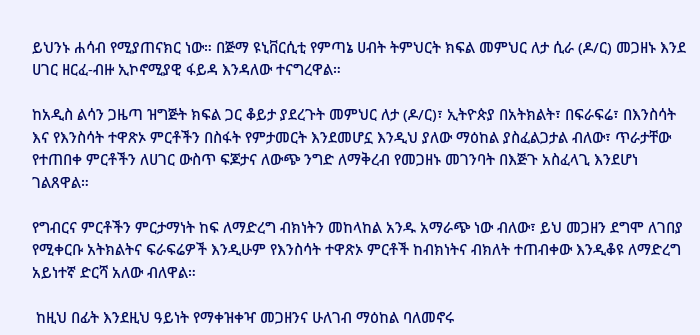ይህንኑ ሐሳብ የሚያጠናክር ነው። በጅማ ዩኒቨርሲቲ የምጣኔ ሀብት ትምህርት ክፍል መምህር ለታ ሲራ (ዶ/ር) መጋዘኑ እንደ ሀገር ዘርፈ-ብዙ ኢኮኖሚያዊ ፋይዳ እንዳለው ተናግረዋል።

ከአዲስ ልሳን ጋዜጣ ዝግጅት ክፍል ጋር ቆይታ ያደረጉት መምህር ለታ (ዶ/ር)፣ ኢትዮጵያ በአትክልት፣ በፍራፍሬ፣ በእንስሳት እና የእንስሳት ተዋጽኦ ምርቶችን በስፋት የምታመርት እንደመሆኗ እንዲህ ያለው ማዕከል ያስፈልጋታል ብለው፣ ጥራታቸው የተጠበቀ ምርቶችን ለሀገር ውስጥ ፍጆታና ለውጭ ንግድ ለማቅረብ የመጋዘኑ መገንባት በእጅጉ አስፈላጊ እንደሆነ ገልጸዋል።

የግብርና ምርቶችን ምርታማነት ከፍ ለማድረግ ብክነትን መከላከል አንዱ አማራጭ ነው ብለው፣ ይህ መጋዘን ደግሞ ለገበያ የሚቀርቡ አትክልትና ፍራፍሬዎች እንዲሁም የእንስሳት ተዋጽኦ ምርቶች ከብክነትና ብክለት ተጠብቀው እንዲቆዩ ለማድረግ አይነተኛ ድርሻ አለው ብለዋል።

 ከዚህ በፊት እንደዚህ ዓይነት የማቀዝቀዣ መጋዘንና ሁለገብ ማዕከል ባለመኖሩ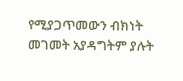የሚያጋጥመውን ብክነት መገመት አያዳግትም ያሉት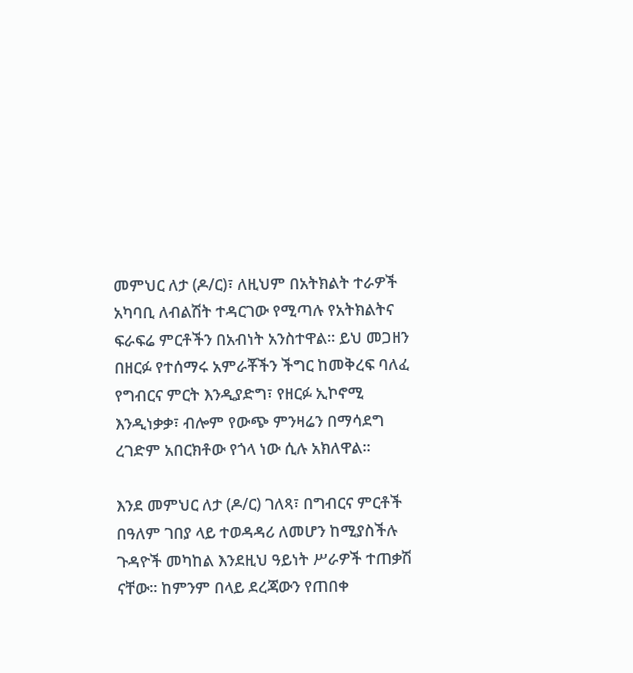መምህር ለታ (ዶ/ር)፣ ለዚህም በአትክልት ተራዎች አካባቢ ለብልሽት ተዳርገው የሚጣሉ የአትክልትና ፍራፍሬ ምርቶችን በአብነት አንስተዋል። ይህ መጋዘን በዘርፉ የተሰማሩ አምራቾችን ችግር ከመቅረፍ ባለፈ የግብርና ምርት እንዲያድግ፣ የዘርፉ ኢኮኖሚ እንዲነቃቃ፣ ብሎም የውጭ ምንዛሬን በማሳደግ ረገድም አበርክቶው የጎላ ነው ሲሉ አክለዋል።

እንደ መምህር ለታ (ዶ/ር) ገለጻ፣ በግብርና ምርቶች በዓለም ገበያ ላይ ተወዳዳሪ ለመሆን ከሚያስችሉ ጉዳዮች መካከል እንደዚህ ዓይነት ሥራዎች ተጠቃሽ ናቸው። ከምንም በላይ ደረጃውን የጠበቀ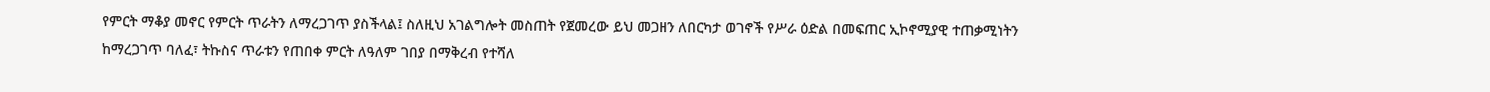የምርት ማቆያ መኖር የምርት ጥራትን ለማረጋገጥ ያስችላል፤ ስለዚህ አገልግሎት መስጠት የጀመረው ይህ መጋዘን ለበርካታ ወገኖች የሥራ ዕድል በመፍጠር ኢኮኖሚያዊ ተጠቃሚነትን ከማረጋገጥ ባለፈ፣ ትኩስና ጥራቱን የጠበቀ ምርት ለዓለም ገበያ በማቅረብ የተሻለ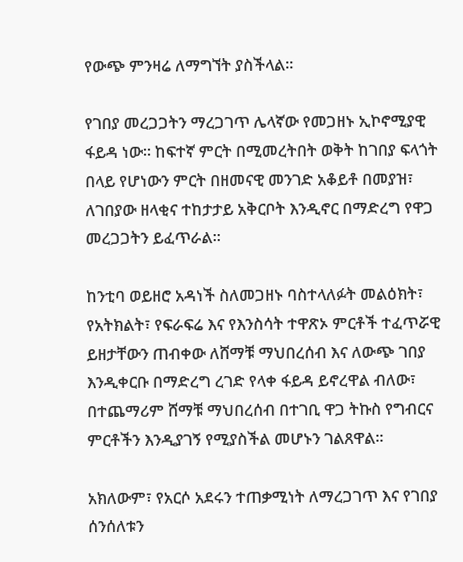የውጭ ምንዛሬ ለማግኘት ያስችላል።

የገበያ መረጋጋትን ማረጋገጥ ሌላኛው የመጋዘኑ ኢኮኖሚያዊ ፋይዳ ነው። ከፍተኛ ምርት በሚመረትበት ወቅት ከገበያ ፍላጎት በላይ የሆነውን ምርት በዘመናዊ መንገድ አቆይቶ በመያዝ፣ ለገበያው ዘላቂና ተከታታይ አቅርቦት እንዲኖር በማድረግ የዋጋ መረጋጋትን ይፈጥራል።

ከንቲባ ወይዘሮ አዳነች ስለመጋዘኑ ባስተላለፉት መልዕክት፣ የአትክልት፣ የፍራፍሬ እና የእንስሳት ተዋጽኦ ምርቶች ተፈጥሯዊ ይዘታቸውን ጠብቀው ለሸማቹ ማህበረሰብ እና ለውጭ ገበያ እንዲቀርቡ በማድረግ ረገድ የላቀ ፋይዳ ይኖረዋል ብለው፣ በተጨማሪም ሸማቹ ማህበረሰብ በተገቢ ዋጋ ትኩስ የግብርና ምርቶችን እንዲያገኝ የሚያስችል መሆኑን ገልጸዋል።

አክለውም፣ የአርሶ አደሩን ተጠቃሚነት ለማረጋገጥ እና የገበያ ሰንሰለቱን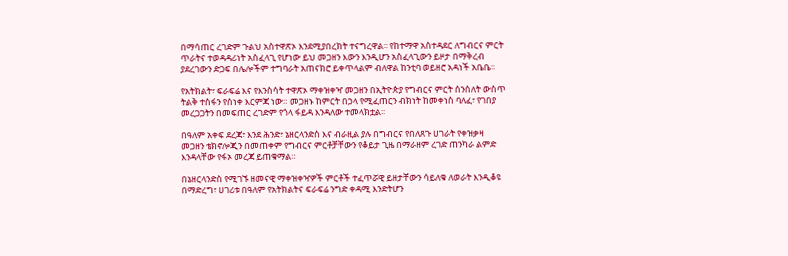በማሳጠር ረገድም ጉልህ አስተዋጽኦ እንደሚያበረክት ተናግረዋል፡፡ የከተማዋ አስተዳደር ለግብርና ምርት ጥራትና ተወዳዳሪነት አስፈላጊ የሆነው ይህ መጋዘን እውን እንዲሆን አስፈላጊውን ይዞታ በማቅረብ ያደረገውን ድጋፍ በሌሎችም ተግባራት አጠናክሮ ይቀጥላልም ብለዋል ከንቲባ ወይዘሮ አዳነች አቤቤ፡፡

የአትክልት፣ ፍራፍሬ እና የእንስሳት ተዋጽኦ ማቀዝቀዣ መጋዘን በኢትዮጵያ የግብርና ምርት ሰንሰለት ውስጥ ትልቅ ተስፋን የሰነቀ እርምጃ ነው። መጋዘኑ ከምርት በኃላ የሚፈጠርን ብክነት ከመቀነስ ባለፈ፣ የገበያ መረጋጋትን በመፍጠር ረገድም የጎላ ፋይዳ እንዳለው ተመላክቷል፡፡

በዓለም አቀፍ ደረጃ፣ እንደ ሕንድ፣ ኔዘርላንድስ እና ብራዚል ያሉ በግብርና የበለጸጉ ሀገራት የቀዝቃዛ መጋዘን ቴክኖሎጂን በመጠቀም የግብርና ምርቶቻቸውን የቆይታ ጊዜ በማራዘም ረገድ ጠንካራ ልምድ እንዳላቸው የፋኦ መረጃ ይጠቁማል።

በኔዘርላንድስ የሚገኙ ዘመናዊ ማቀዝቀዣዎች ምርቶች ተፈጥሯዊ ይዘታቸውን ሳይለቁ ለወራት እንዲቆዩ በማድረግ፣ ሀገሪቱ በዓለም የአትክልትና ፍራፍሬ ንግድ ቀዳሚ እንድትሆን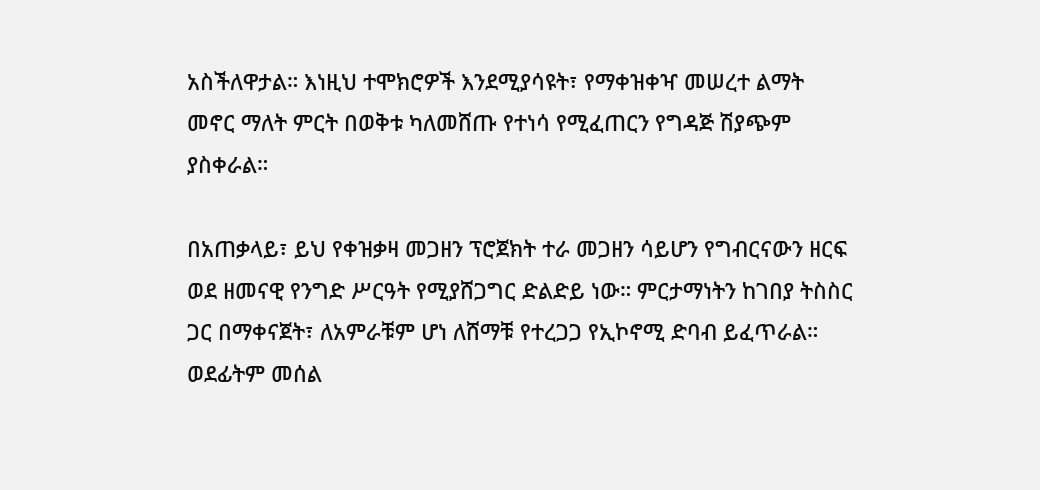አስችለዋታል። እነዚህ ተሞክሮዎች እንደሚያሳዩት፣ የማቀዝቀዣ መሠረተ ልማት መኖር ማለት ምርት በወቅቱ ካለመሸጡ የተነሳ የሚፈጠርን የግዳጅ ሽያጭም ያስቀራል።

በአጠቃላይ፣ ይህ የቀዝቃዛ መጋዘን ፕሮጀክት ተራ መጋዘን ሳይሆን የግብርናውን ዘርፍ ወደ ዘመናዊ የንግድ ሥርዓት የሚያሸጋግር ድልድይ ነው። ምርታማነትን ከገበያ ትስስር ጋር በማቀናጀት፣ ለአምራቹም ሆነ ለሸማቹ የተረጋጋ የኢኮኖሚ ድባብ ይፈጥራል። ወደፊትም መሰል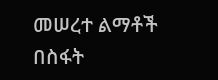መሠረተ ልማቶች በስፋት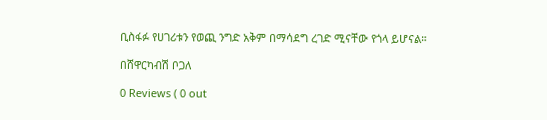ቢስፋፉ የሀገሪቱን የወጪ ንግድ አቅም በማሳደግ ረገድ ሚናቸው የጎላ ይሆናል።

በሸዋርካብሽ ቦጋለ

0 Reviews ( 0 out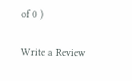of 0 )

Write a Review